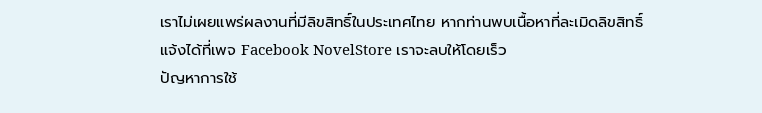เราไม่เผยแพร่ผลงานที่มีลิขสิทธิ์ในประเทศไทย หากท่านพบเนื้อหาที่ละเมิดลิขสิทธิ์ แจ้งได้ที่เพจ Facebook NovelStore เราจะลบให้โดยเร็ว
ปัญหาการใช้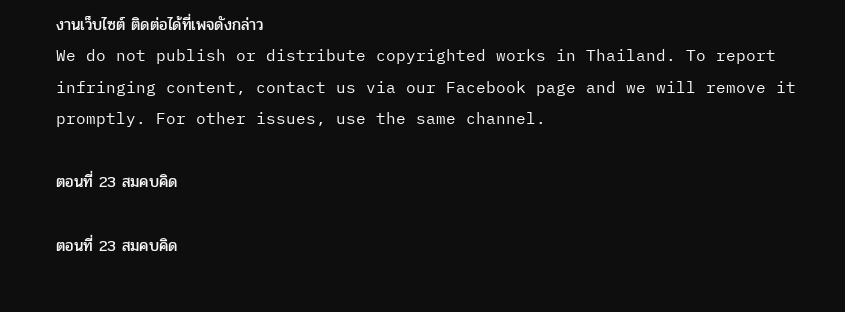งานเว็บไซต์ ติดต่อได้ที่เพจดังกล่าว
We do not publish or distribute copyrighted works in Thailand. To report infringing content, contact us via our Facebook page and we will remove it promptly. For other issues, use the same channel.

ตอนที่ 23 สมคบคิด

ตอนที่ 23 สมคบคิด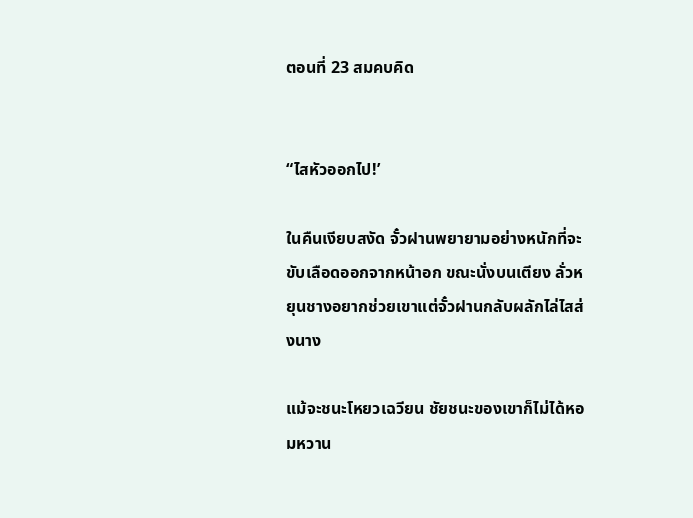ตอนที่ 23 สมคบคิด


“ไสหัวออกไป!’

ในคืนเงียบสงัด จั๋วฝานพยายามอย่างหนักที่จะขับเลือดออกจากหน้าอก ขณะนั่งบนเตียง ลั่วหยุนชางอยากช่วยเขาแต่จั๋วฝานกลับผลักไล่ไสส่งนาง

แม้จะชนะโหยวเฉวียน ชัยชนะของเขาก็ไม่ได้หอมหวาน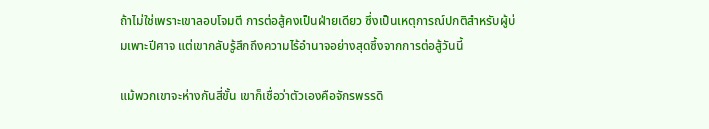ถ้าไม่ใช่เพราะเขาลอบโจมตี การต่อสู้คงเป็นฝ่ายเดียว ซึ่งเป็นเหตุการณ์ปกติสำหรับผู้บ่มเพาะปีศาจ แต่เขากลับรู้สึกถึงความไร้อำนาจอย่างสุดซึ้งจากการต่อสู้วันนี้

แม้พวกเขาจะห่างกันสี่ขั้น เขาก็เชื่อว่าตัวเองคือจักรพรรดิ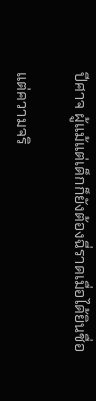ปีศาจ ผู้แม้แต่เด็กก็ยังต้องฉี่ราดเมื่อได้ยินชื่อ

แต่ความจริ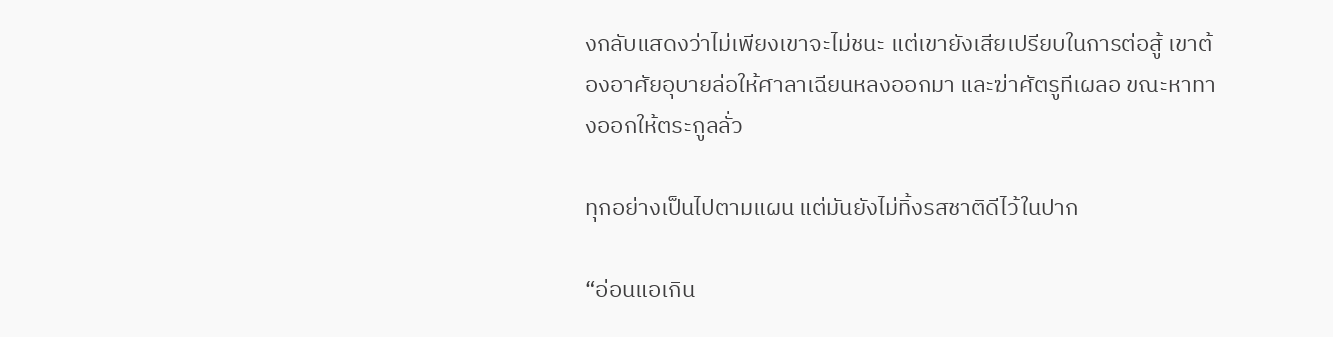งกลับแสดงว่าไม่เพียงเขาจะไม่ชนะ แต่เขายังเสียเปรียบในการต่อสู้ เขาต้องอาศัยอุบายล่อให้ศาลาเฉียนหลงออกมา และฆ่าศัตรูทีเผลอ ขณะหาทางออกให้ตระกูลลั่ว

ทุกอย่างเป็นไปตามแผน แต่มันยังไม่ทิ้งรสชาติดีไว้ในปาก

“อ่อนแอเกิน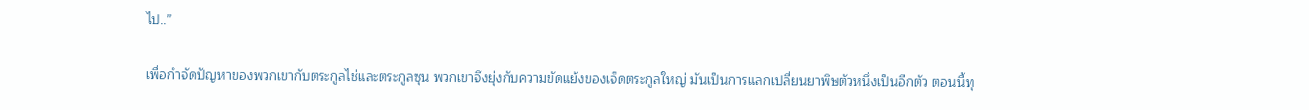ไป..”

เพื่อกำจัดปัญหาของพวกเขากับตระกูลไช่และตระกูลซุน พวกเขาจึงยุ่งกับความขัดแย้งของเจ็ดตระกูลใหญ่ มันเป็นการแลกเปลี่ยนยาพิษตัวหนึ่งเป็นอีกตัว ตอนนี้ทุ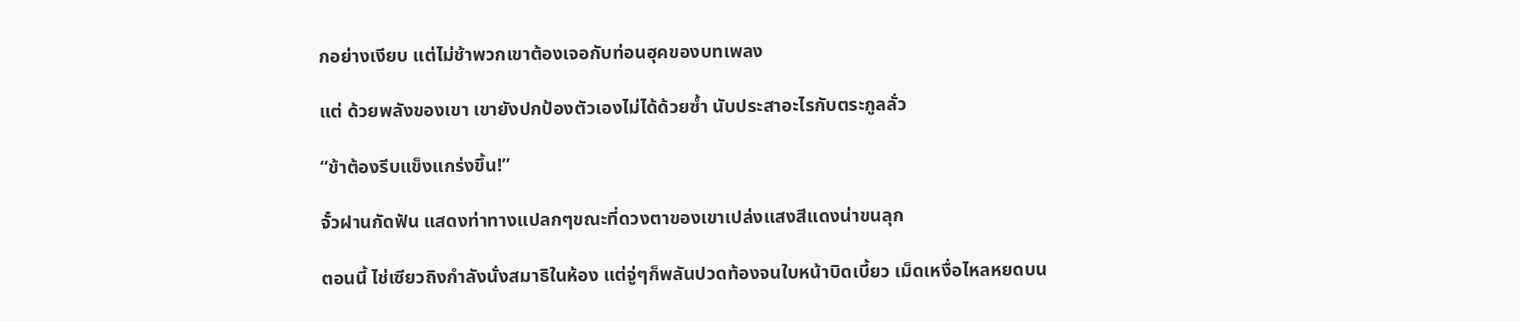กอย่างเงียบ แต่ไม่ช้าพวกเขาต้องเจอกับท่อนฮุคของบทเพลง

แต่ ด้วยพลังของเขา เขายังปกป้องตัวเองไม่ได้ด้วยซ้ำ นับประสาอะไรกับตระกูลลั่ว

“ข้าต้องรีบแข็งแกร่งขึ้น!”

จั๋วฝานกัดฟัน แสดงท่าทางแปลกๆขณะที่ดวงตาของเขาเปล่งแสงสีแดงน่าขนลุก

ตอนนี้ ไช่เซียวถิงกำลังนั่งสมาธิในห้อง แต่จู่ๆก็พลันปวดท้องจนใบหน้าบิดเบี้ยว เม็ดเหงื่อไหลหยดบน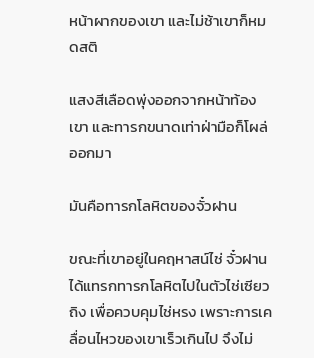หน้าผากของเขา และไม่ช้าเขาก็หมดสติ

แสงสีเลือดพุ่งออกจากหน้าท้องเขา และทารกขนาดเท่าฝ่ามือก็โผล่ออกมา

มันคือทารกโลหิตของจั๋วฝาน

ขณะที่เขาอยู่ในคฤหาสน์ไช่ จั๋วฝานได้แทรกทารกโลหิตไปในตัวไช่เซียวถิง เพื่อควบคุมไช่หรง เพราะการเคลื่อนไหวของเขาเร็วเกินไป จึงไม่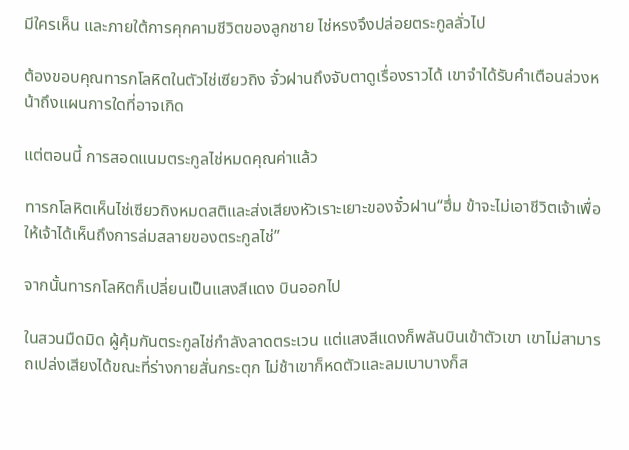มีใครเห็น และภายใต้การคุกคามชีวิตของลูกชาย ไช่หรงจึงปล่อยตระกูลลั่วไป

ต้องขอบคุณทารกโลหิตในตัวไช่เซียวถิง จั๋วฝานถึงจับตาดูเรื่องราวได้ เขาจำได้รับคำเตือนล่วงหน้าถึงแผนการใดที่อาจเกิด

แต่ตอนนี้ การสอดแนมตระกูลไช่หมดคุณค่าแล้ว

ทารกโลหิตเห็นไช่เซียวถิงหมดสติและส่งเสียงหัวเราะเยาะของจั๋วฝาน“ฮึ่ม ข้าจะไม่เอาชีวิตเจ้าเพื่อให้เจ้าได้เห็นถึงการล่มสลายของตระกูลไช่”

จากนั้นทารกโลหิตก็เปลี่ยนเป็นแสงสีแดง บินออกไป

ในสวนมืดมิด ผู้คุ้มกันตระกูลไช่กำลังลาดตระเวน แต่แสงสีแดงก็พลันบินเข้าตัวเขา เขาไม่สามารถเปล่งเสียงได้ขณะที่ร่างกายสั่นกระตุก ไม่ช้าเขาก็หดตัวและลมเบาบางก็ส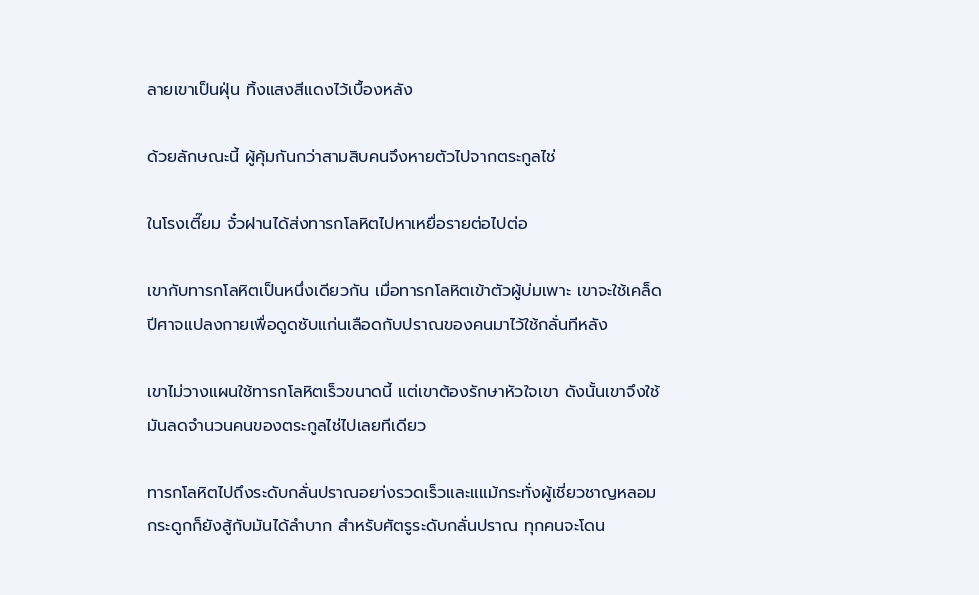ลายเขาเป็นฝุ่น ทิ้งแสงสีแดงไว้เบื้องหลัง

ด้วยลักษณะนี้ ผู้คุ้มกันกว่าสามสิบคนจึงหายตัวไปจากตระกูลไช่

ในโรงเตี๊ยม จั๋วฝานได้ส่งทารกโลหิตไปหาเหยื่อรายต่อไปต่อ

เขากับทารกโลหิตเป็นหนึ่งเดียวกัน เมื่อทารกโลหิตเข้าตัวผู้บ่มเพาะ เขาจะใช้เคล็ดปีศาจแปลงกายเพื่อดูดซับแก่นเลือดกับปราณของคนมาไว้ใช้กลั่นทีหลัง

เขาไม่วางแผนใช้ทารกโลหิตเร็วขนาดนี้ แต่เขาต้องรักษาหัวใจเขา ดังนั้นเขาจึงใช้มันลดจำนวนคนของตระกูลไช่ไปเลยทีเดียว

ทารกโลหิตไปถึงระดับกลั่นปราณอยา่งรวดเร็วและแแม้กระทั่งผู้เชี่ยวชาญหลอมกระดูกก็ยังสู้กับมันได้ลำบาก สำหรับศัตรูระดับกลั่นปราณ ทุกคนจะโดน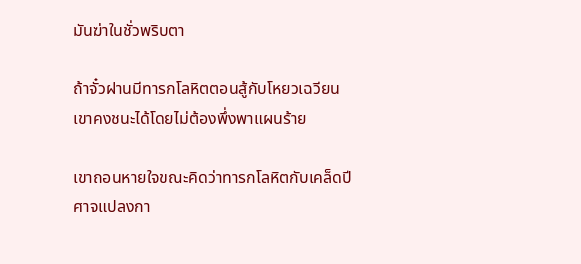มันฆ่าในชั่วพริบตา

ถ้าจั๋วฝานมีทารกโลหิตตอนสู้กับโหยวเฉวียน เขาคงชนะได้โดยไม่ต้องพึ่งพาแผนร้าย

เขาถอนหายใจขณะคิดว่าทารกโลหิตกับเคล็ดปีศาจแปลงกา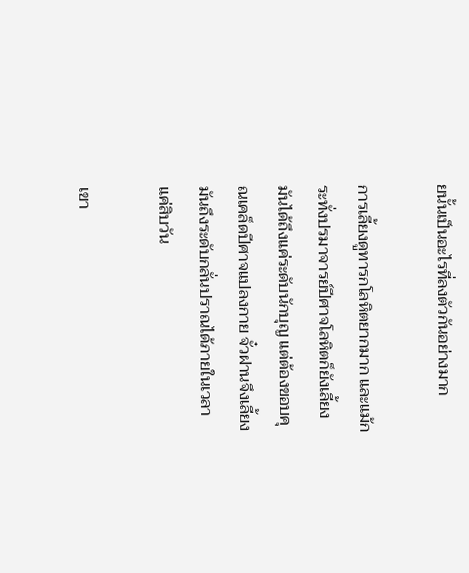ยนั้นเป็นอะไรที่ลงตัวกันอย่างมาก

การเลี้ยงดูทารกโลหิตยากมาก และแม้กระทั่งปรมาจารย์ปีศาจโลหิตก็ยังเลี้ยงมันได้ถึงแค่ระดับนักบุญ แต่ต้องขอบคุณเคล็ดปีศาจแปลงกาย จั๋วฝานจึงเลี้ยงมันถึงระดับกลั่นปราณได้ภายในเวลาแค่สิบวัน

เขา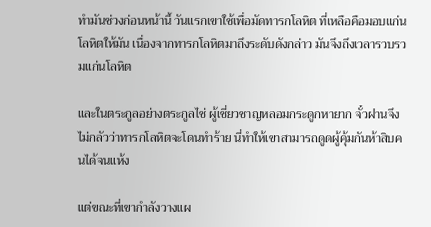ทำมันช่วงก่อนหน้านี้ วันแรกเขาใช้เพื่อมัดทารกโลหิต ที่เหลือคือมอบแก่นโลหิตให้มัน เนื่องจากทารกโลหิตมาถึงระดับดังกล่าว มันจึงถึงเวลารวบรวมแก่นโลหิต

และในตระกูลอย่างตระกูลไช่ ผู้เชี่ยวชาญหลอมกระดูกหายาก จั๋วฝานจึงไม่กลัวว่าทารกโลหิตจะโดนทำร้าย นี่ทำให้เขาสามารถดูดผู้คุ้มกันห้าสิบคนได้จนแห้ง

แต่ขณะที่เขากำลังวางแผ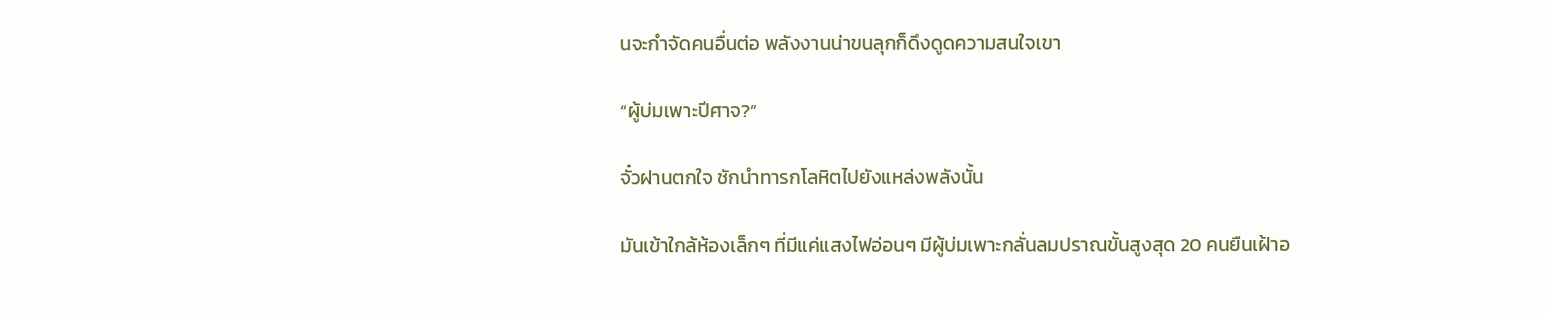นจะกำจัดคนอื่นต่อ พลังงานน่าขนลุกก็ดึงดูดความสนใจเขา

“ผู้บ่มเพาะปีศาจ?”

จั๋วฝานตกใจ ชักนำทารกโลหิตไปยังแหล่งพลังนั้น

มันเข้าใกล้ห้องเล็กๆ ที่มีแค่แสงไฟอ่อนๆ มีผู้บ่มเพาะกลั่นลมปราณขั้นสูงสุด 20 คนยืนเฝ้าอ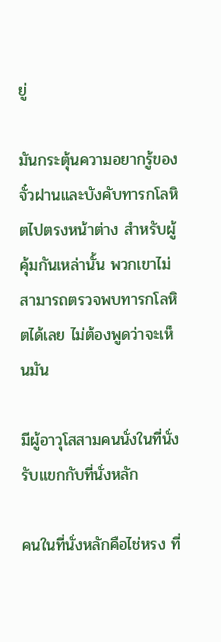ยู่

มันกระตุ้นความอยากรู้ของจั๋วฝานและบังคับทารกโลหิตไปตรงหน้าต่าง สำหรับผู้คุ้มกันเหล่านั้น พวกเขาไม่สามารถตรวจพบทารกโลหิตได้เลย ไม่ต้องพูดว่าจะเห็นมัน

มีผู้อาวุโสสามคนนั่งในที่นั่งรับแขกกับที่นั่งหลัก

คนในที่นั่งหลักคือไช่หรง ที่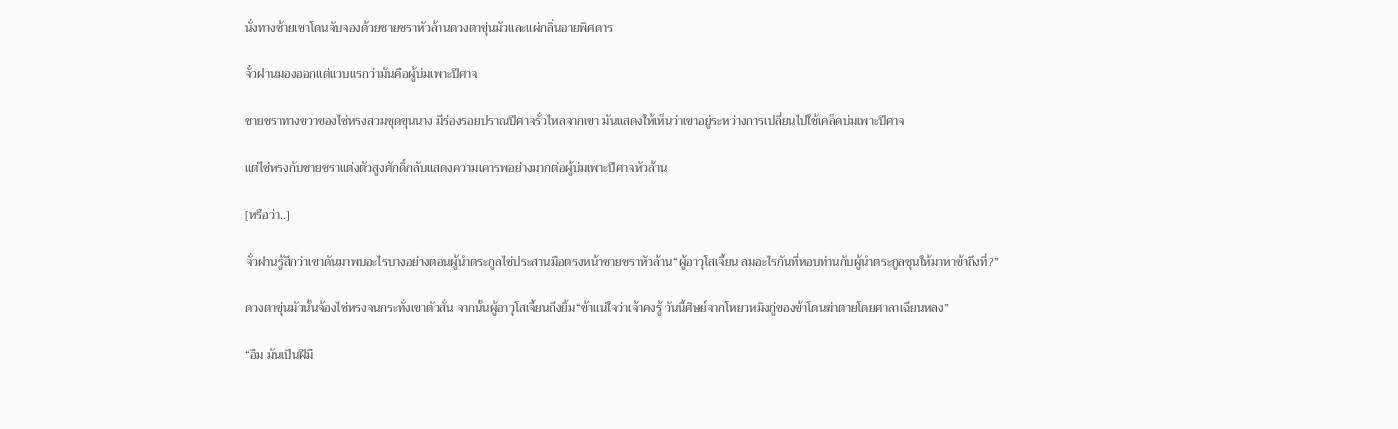นั่งทางซ้ายเขาโดนจับจองด้วยชายชราหัวล้านดวงตาขุ่นมัวและแผ่กลิ่นอายพิศดาร

จั๋วฝานมองออกแต่แวบแรกว่ามันคือผู้บ่มเพาะปีศาจ

ชายชราทางขวาของไช่หรงสวมชุดขุนนาง มีร่องรอยปราณปีศาจรั่วไหลจากเขา มันแสดงให้เห็นว่าเขาอยู่ระหว่างการเปลี่ยนไปใช้เคล็ดบ่มเพาะปีศาจ

แต่ไช่หรงกับชายชราแต่งตัวสูงศักดิ์กลับแสดงความเคารพอย่างมากต่อผู้บ่มเพาะปีศาจหัวล้าน

[หรือว่า..]

จั่วฝานรู้สึกว่าเขาดันมาพบอะไรบางอย่างตอนผู้นำตระกูลไช่ประสานมือตรงหน้าชายชราหัวล้าน“ผู้อาวุโสเจี้ยน ลมอะไรกันที่หอบท่านกับผู้นำตระกูลซุนให้มาหาข้าถึงที่?”

ดวงตาขุ่นมัวนั้นจ้องไช่หรงจนกระทั่งเขาตัวสั่น จากนั้นผู้อาวุโสเจี้ยนถึงยิ้ม“ข้าแน่ใจว่าเจ้าคงรู้ วันนี้ศิษย์จากโหยวหมิงกู่ของข้าโดนฆ่าตายโดยศาลาเฉียนหลง”

“อืม มันเป็นฝีมื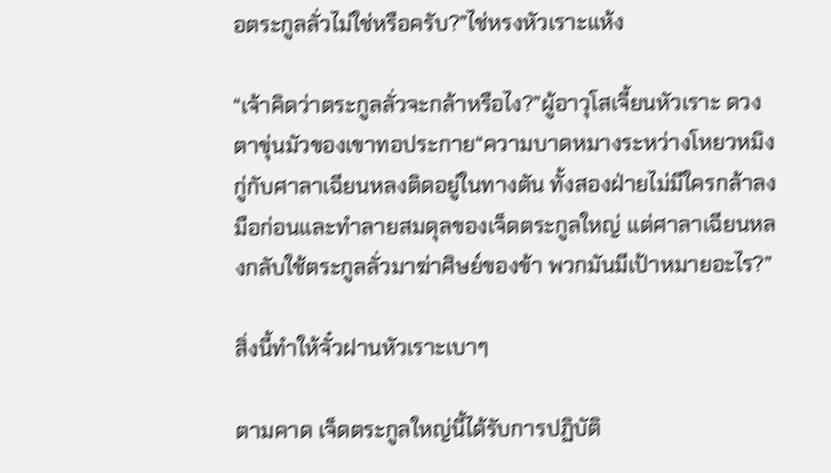อตระกูลลั่วไม่ใช่หรือครับ?”ไช่หรงหัวเราะแห้ง

“เจ้าคิดว่าตระกูลลั่วจะกล้าหรือไง?”ผู้อาวุโสเจี้ยนหัวเราะ ดวงตาขุ่นมัวของเขาทอประกาย“ความบาดหมางระหว่างโหยวหมิงกู่กับศาลาเฉียนหลงติดอยู่ในทางตัน ทั้งสองฝ่ายไม่มีใครกล้าลงมือก่อนและทำลายสมดุลของเจ็ดตระกูลใหญ่ แต่ศาลาเฉียนหลงกลับใช้ตระกูลลั่วมาฆ่าศิษย์ของข้า พวกมันมีเป้าหมายอะไร?”

สิ่งนี้ทำให้จั๋วฝานหัวเราะเบาๆ

ตามคาด เจ็ดตระกูลใหญ่นี้ได้รับการปฏิบัติ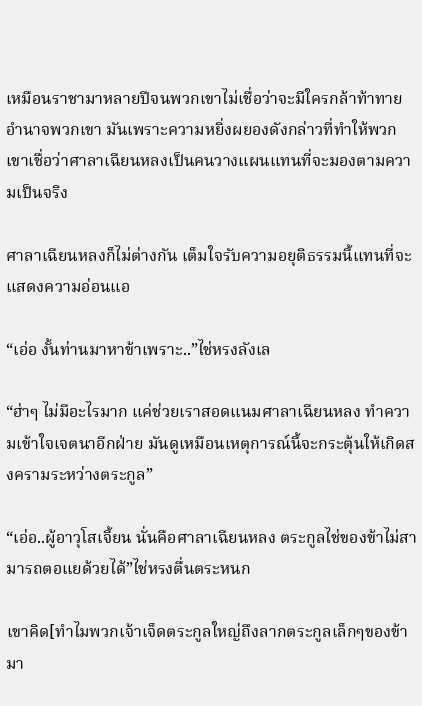เหมือนราชามาหลายปีจนพวกเขาไม่เชื่อว่าจะมีใครกล้าท้าทายอำนาจพวกเขา มันเพราะความหยิ่งผยองดังกล่าวที่ทำให้พวกเขาเชื่อว่าศาลาเฉียนหลงเป็นคนวางแผนแทนที่จะมองตามความเป็นจริง

ศาลาเฉียนหลงก็ไม่ต่างกัน เต็มใจรับความอยุติธรรมนี้แทนที่จะแสดงความอ่อนแอ

“เอ่อ งั้นท่านมาหาข้าเพราะ..”ไช่หรงลังเล

“ฮ่าๆ ไม่มีอะไรมาก แค่ช่วยเราสอดแนมศาลาเฉียนหลง ทำความเข้าใจเจตนาอีกฝ่าย มันดูเหมือนเหตุการณ์นี้จะกระตุ้นให้เกิดสงครามระหว่างตระกูล”

“เอ่อ..ผู้อาวุโสเจี้ยน นั่นคือศาลาเฉียนหลง ตระกูลไช่ของข้าไม่สามารถตอแยด้วยได้”ไช่หรงตื่นตระหนก

เขาคิด[ทำไมพวกเจ้าเจ็ดตระกูลใหญ่ถึงลากตระกูลเล็กๆของข้ามา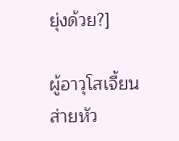ยุ่งด้วย?]

ผู้อาวุโสเจี้ยนส่ายหัว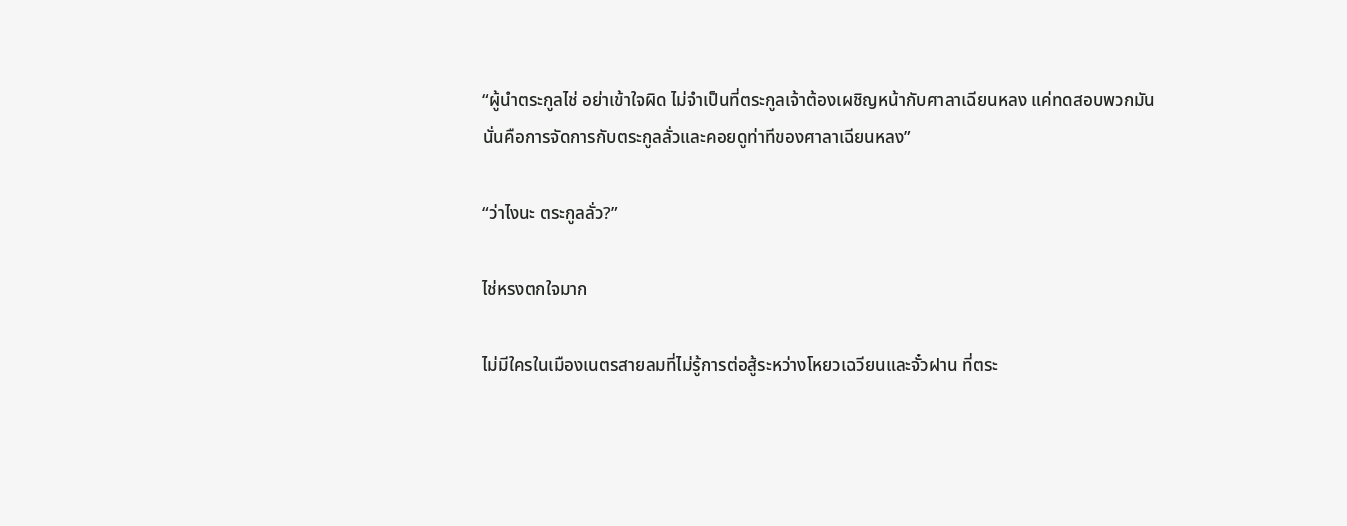“ผู้นำตระกูลไช่ อย่าเข้าใจผิด ไม่จำเป็นที่ตระกูลเจ้าต้องเผชิญหน้ากับศาลาเฉียนหลง แค่ทดสอบพวกมัน นั่นคือการจัดการกับตระกูลลั่วและคอยดูท่าทีของศาลาเฉียนหลง”

“ว่าไงนะ ตระกูลลั่ว?”

ไช่หรงตกใจมาก

ไม่มีใครในเมืองเนตรสายลมที่ไม่รู้การต่อสู้ระหว่างโหยวเฉวียนและจั๋วฝาน ที่ตระ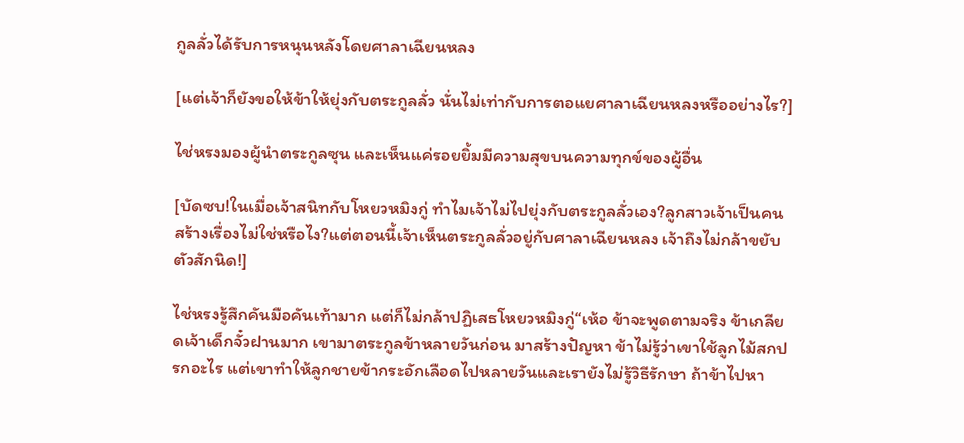กูลลั่วได้รับการหนุนหลังโดยศาลาเฉียนหลง

[แต่เจ้าก็ยังขอให้ข้าให้ยุ่งกับตระกูลลั่ว นั่นไม่เท่ากับการตอแยศาลาเฉียนหลงหรืออย่างไร?]

ไช่หรงมองผู้นำตระกูลซุน และเห็นแค่รอยยิ้มมีความสุขบนความทุกข์ของผู้อื่น

[บัดซบ!ในเมื่อเจ้าสนิทกับโหยวหมิงกู่ ทำไมเจ้าไม่ไปยุ่งกับตระกูลลั่วเอง?ลูกสาวเจ้าเป็นคนสร้างเรื่องไม่ใช่หรือไง?แต่ตอนนี้เจ้าเห็นตระกูลลั่วอยู่กับศาลาเฉียนหลง เจ้าถึงไม่กล้าขยับตัวสักนิด!]

ไช่หรงรู้สึกคันมือคันเท้ามาก แต่ก็ไม่กล้าปฏิเสธโหยวหมิงกู่“เห้อ ข้าจะพูดตามจริง ข้าเกลียดเจ้าเด็กจั๋วฝานมาก เขามาตระกูลข้าหลายวันก่อน มาสร้างปัญหา ข้าไม่รู้ว่าเขาใช้ลูกไม้สกปรกอะไร แต่เขาทำให้ลูกชายข้ากระอักเลือดไปหลายวันและเรายังไม่รู้วิธีรักษา ถ้าข้าไปหา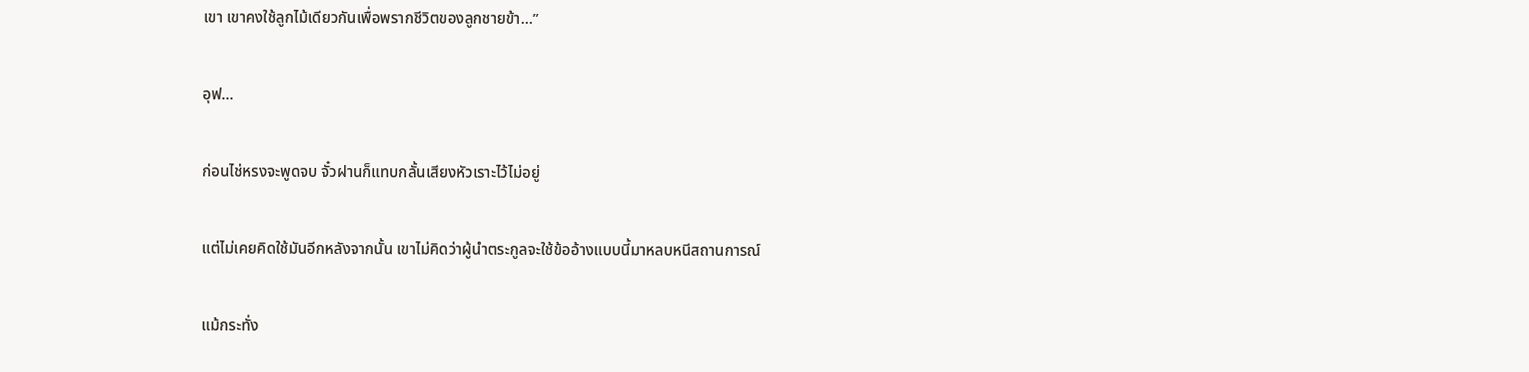เขา เขาคงใช้ลูกไม้เดียวกันเพื่อพรากชีวิตของลูกชายข้า…”

อุฟ…

ก่อนไช่หรงจะพูดจบ จั๋วฝานก็แทบกลั้นเสียงหัวเราะไว้ไม่อยู่

แต่ไม่เคยคิดใช้มันอีกหลังจากนั้น เขาไม่คิดว่าผู้นำตระกูลจะใช้ข้ออ้างแบบนี้มาหลบหนีสถานการณ์

แม้กระทั่ง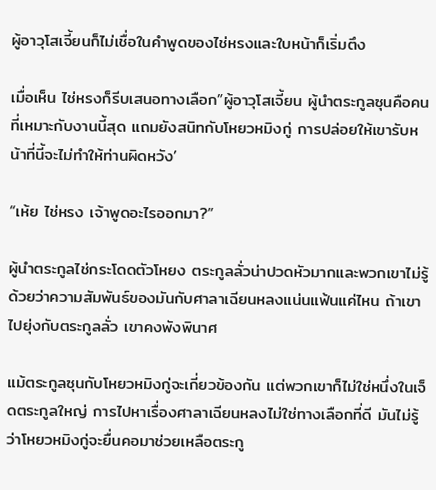ผู้อาวุโสเจี้ยนก็ไม่เชื่อในคำพูดของไช่หรงและใบหน้าก็เริ่มตึง

เมื่อเห็น ไช่หรงก็รีบเสนอทางเลือก”ผู้อาวุโสเจี้ยน ผู้นำตระกูลซุนคือคนที่เหมาะกับงานนี้สุด แถมยังสนิทกับโหยวหมิงกู่ การปล่อยให้เขารับหน้าที่นี้จะไม่ทำให้ท่านผิดหวัง’

“เห้ย ไช่หรง เจ้าพูดอะไรออกมา?”

ผู้นำตระกูลไช่กระโดดตัวโหยง ตระกูลลั่วน่าปวดหัวมากและพวกเขาไม่รู้ด้วยว่าความสัมพันธ์ของมันกับศาลาเฉียนหลงแน่นแฟ้นแค่ไหน ถ้าเขาไปยุ่งกับตระกูลลั่ว เขาคงพังพินาศ

แม้ตระกูลซุนกับโหยวหมิงกู่จะเกี่ยวข้องกัน แต่พวกเขาก็ไม่ใช่หนึ่งในเจ็ดตระกูลใหญ่ การไปหาเรื่องศาลาเฉียนหลงไม่ใช่ทางเลือกที่ดี มันไม่รู้ว่าโหยวหมิงกู่จะยื่นคอมาช่วยเหลือตระกู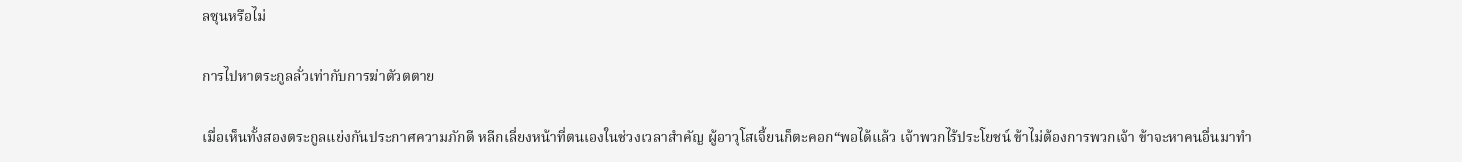ลซุนหรือไม่

การไปหาตระกูลลั่วเท่ากับการฆ่าตัวตตาย

เมื่อเห็นทั้งสองตระกูลแย่งกันประกาศความภักดี หลีกเลี่ยงหน้าที่ตนเองในช่วงเวลาสำคัญ ผู้อาวุโสเจี้ยนก็ตะคอก“พอได้แล้ว เจ้าพวกไร้ประโยชน์ ข้าไม่ต้องการพวกเจ้า ข้าจะหาคนอื่นมาทำ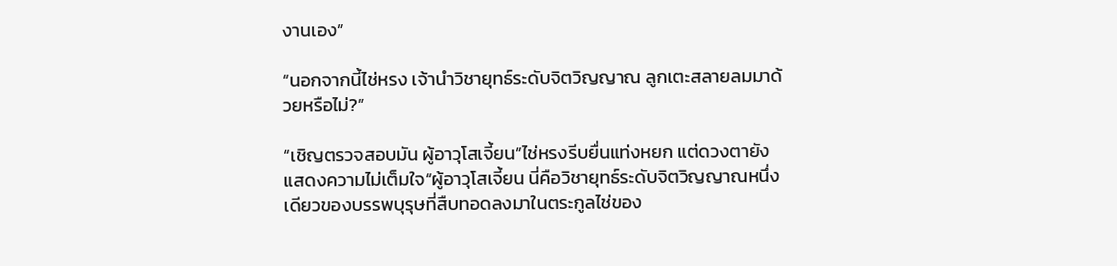งานเอง”

“นอกจากนี้ไช่หรง เจ้านำวิชายุทธ์ระดับจิตวิญญาณ ลูกเตะสลายลมมาด้วยหรือไม่?”

“เชิญตรวจสอบมัน ผู้อาวุโสเจี้ยน”ไช่หรงรีบยื่นแท่งหยก แต่ดวงตายังแสดงความไม่เต็มใจ“ผู้อาวุโสเจี้ยน นี่คือวิชายุทธ์ระดับจิตวิญญาณหนึ่งเดียวของบรรพบุรุษที่สืบทอดลงมาในตระกูลไช่ของ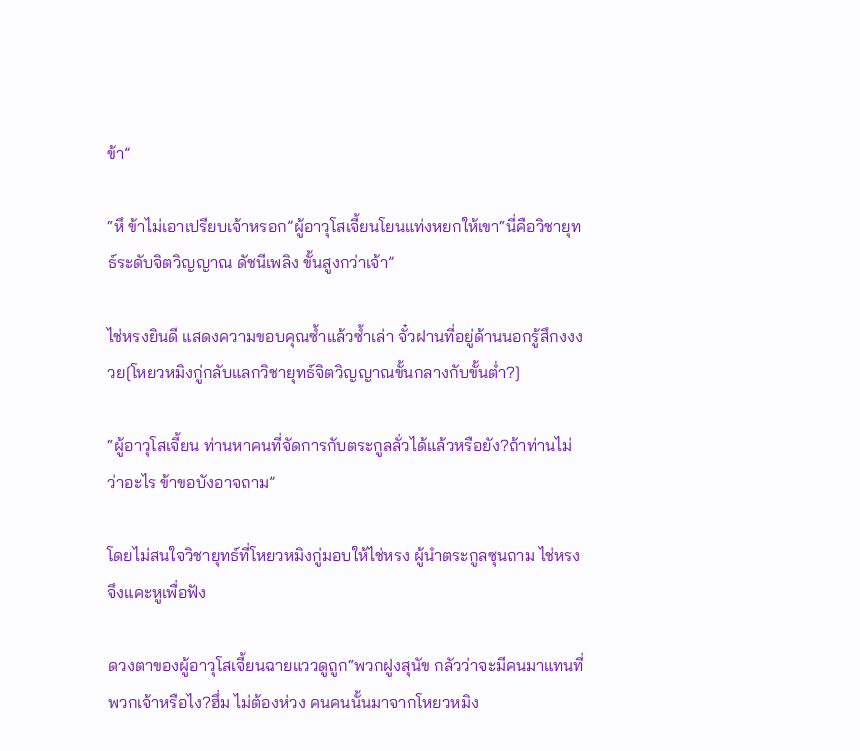ข้า”

“หึ ข้าไม่เอาเปรียบเจ้าหรอก”ผู้อาวุโสเจี้ยนโยนแท่งหยกให้เขา“นี่คือวิชายุทธ์ระดับจิตวิญญาณ ดัชนีเพลิง ขั้นสูงกว่าเจ้า”

ไช่หรงยินดี แสดงความขอบคุณซ้ำแล้วซ้ำเล่า จั๋วฝานที่อยู่ด้านนอกรู้สึกงงงวย[โหยวหมิงกู่กลับแลกวิชายุทธ์จิตวิญญาณขั้นกลางกับขั้นต่ำ?]

“ผู้อาวุโสเจี้ยน ท่านหาคนที่จัดการกับตระกูลลั่วได้แล้วหรือยัง?ถ้าท่านไม่ว่าอะไร ข้าขอบังอาจถาม”

โดยไม่สนใจวิชายุทธ์ที่โหยวหมิงกู่มอบให้ไช่หรง ผู้นำตระกูลซุนถาม ไช่หรงจึงแคะหูเพื่อฟัง

ดวงตาของผู้อาวุโสเจี้ยนฉายแววดูถูก“พวกฝูงสุนัข กลัวว่าจะมีคนมาแทนที่พวกเจ้าหรือไง?ฮึ่ม ไม่ต้องห่วง คนคนนั้นมาจากโหยวหมิง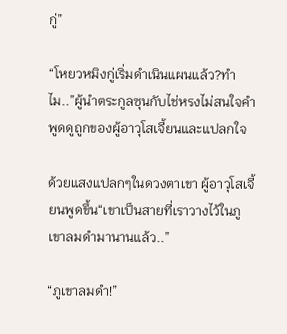กู่”

“โหยวหมิงกู่เริ่มดำเนินแผนแล้ว?ทำไม..”ผู้นำตระกูลซุนกับไช่หรงไม่สนใจคำพูดดูถูกของผู้อาวุโสเจี้ยนและแปลกใจ

ด้วยแสงแปลกๆในดวงตาเขา ผู้อาวุโสเจี้ยนพูดขึ้น“เขาเป็นสายที่เราวางไว้ในภูเขาลมดำมานานแล้ว..”

“ภูเขาลมดำ!”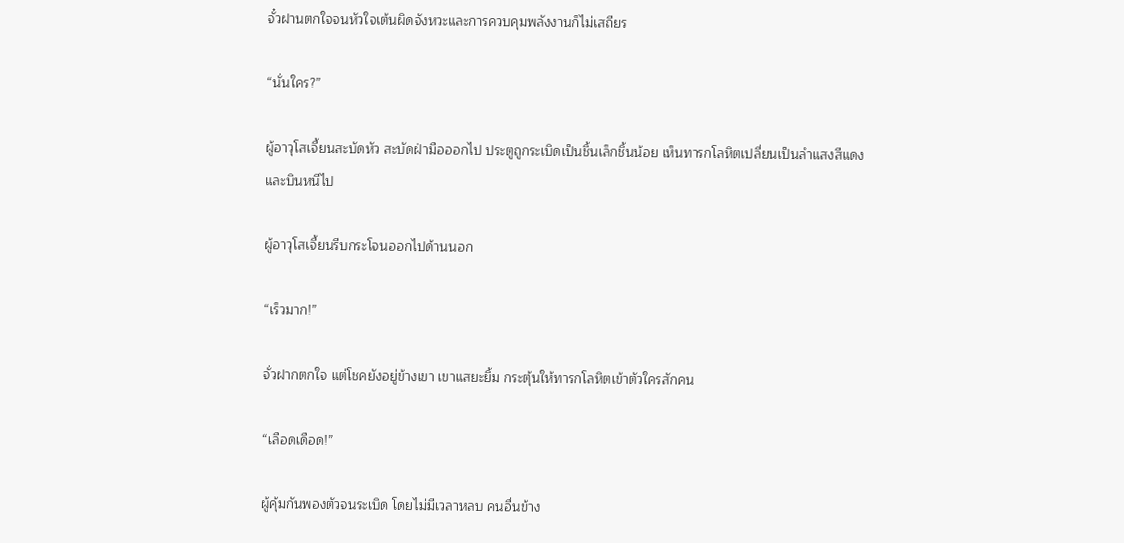จั๋วฝานตกใจจนหัวใจเต้นผิดจังหวะและการควบคุมพลังงานก็ไม่เสถียร

“นั่นใคร?”

ผู้อาวุโสเจี้ยนสะบัดหัว สะบัดฝ่ามือออกไป ประตูถูกระเบิดเป็นชิ้นเล็กชิ้นน้อย เห็นทารกโลหิตเปลี่ยนเป็นลำแสงสีแดงและบินหนีไป

ผู้อาวุโสเจี้ยนรีบกระโจนออกไปด้านนอก

“เร็วมาก!”

จั่วฝากตกใจ แต่โชคยังอยู่ข้างเขา เขาแสยะยิ้ม กระตุ้นให้ทารกโลหิตเข้าตัวใครสักคน

“เลือดเดือด!”

ผู้คุ้มกันพองตัวจนระเบิด โดยไม่มีเวลาหลบ คนอื่นข้าง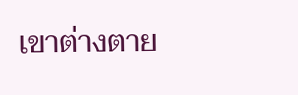เขาต่างตาย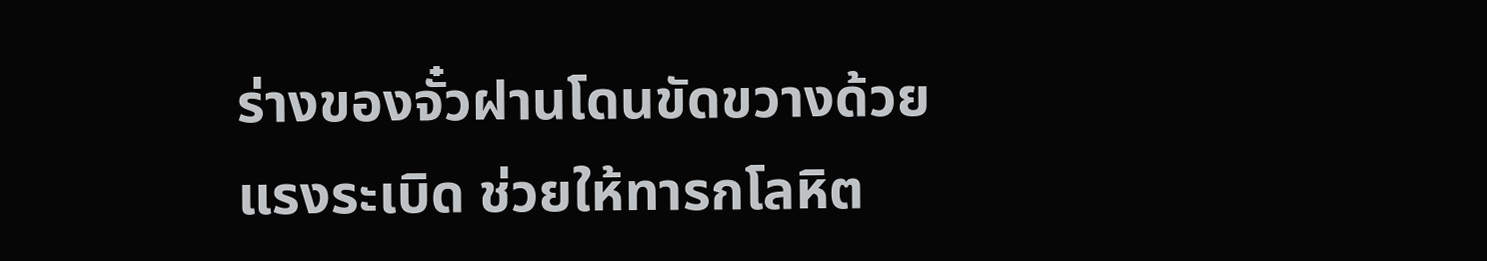ร่างของจั๋วฝานโดนขัดขวางด้วยแรงระเบิด ช่วยให้ทารกโลหิต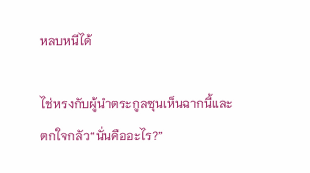หลบหนีได้

ไช่หรงกับผู้นำตระกูลซุนเห็นฉากนี้และตกใจกลัว“นั่นคืออะไร?”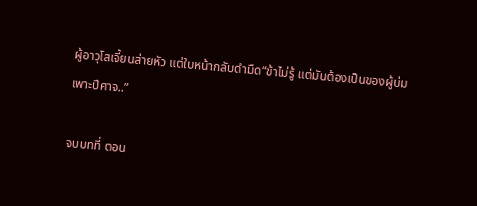ผู้อาวุโสเจี้ยนส่ายหัว แต่ใบหน้ากลับดำมืด“ข้าไม่รู้ แต่มันต้องเป็นของผู้บ่มเพาะปีศาจ..”

จบบทที่ ตอน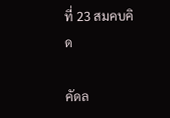ที่ 23 สมคบคิด

คัดล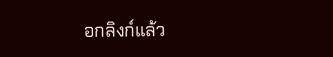อกลิงก์แล้ว